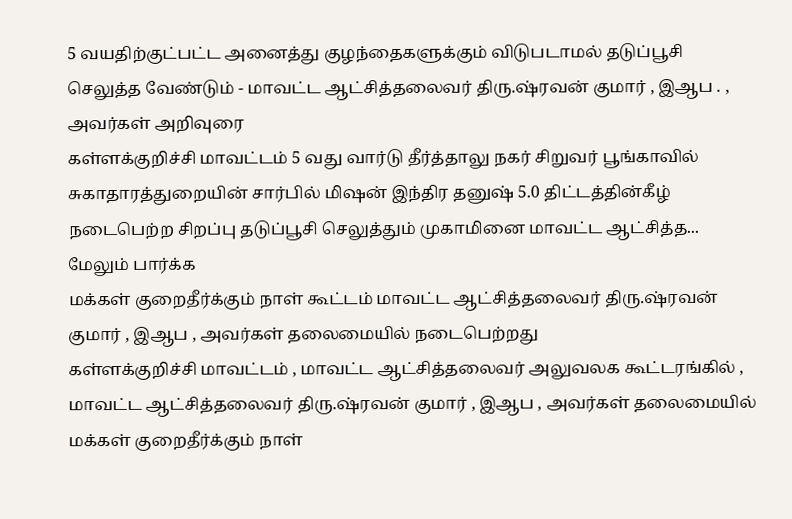5 வயதிற்குட்பட்ட அனைத்து குழந்தைகளுக்கும் விடுபடாமல் தடுப்பூசி செலுத்த வேண்டும் - மாவட்ட ஆட்சித்தலைவர் திரு.ஷ்ரவன் குமார் , இஆப . , அவர்கள் அறிவுரை
கள்ளக்குறிச்சி மாவட்டம் 5 வது வார்டு தீர்த்தாலு நகர் சிறுவர் பூங்காவில் சுகாதாரத்துறையின் சார்பில் மிஷன் இந்திர தனுஷ் 5.0 திட்டத்தின்கீழ் நடைபெற்ற சிறப்பு தடுப்பூசி செலுத்தும் முகாமினை மாவட்ட ஆட்சித்த... மேலும் பார்க்க
மக்கள் குறைதீர்க்கும் நாள் கூட்டம் மாவட்ட ஆட்சித்தலைவர் திரு.ஷ்ரவன் குமார் , இஆப , அவர்கள் தலைமையில் நடைபெற்றது
கள்ளக்குறிச்சி மாவட்டம் , மாவட்ட ஆட்சித்தலைவர் அலுவலக கூட்டரங்கில் , மாவட்ட ஆட்சித்தலைவர் திரு.ஷ்ரவன் குமார் , இஆப , அவர்கள் தலைமையில் மக்கள் குறைதீர்க்கும் நாள்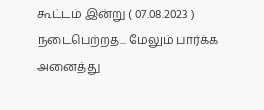கூட்டம் இன்று ( 07.08.2023 ) நடைபெற்றத... மேலும் பார்க்க
அனைத்து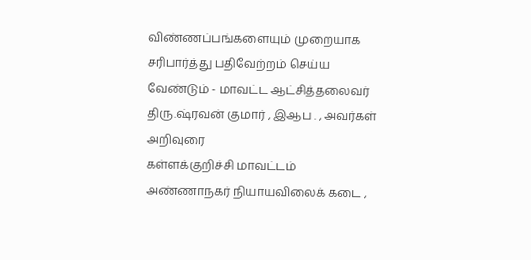விண்ணப்பங்களையும் முறையாக சரிபார்த்து பதிவேற்றம் செய்ய வேண்டும் - மாவட்ட ஆட்சித்தலைவர் திரு.ஷ்ரவன் குமார் , இஆப . , அவர்கள் அறிவுரை
கள்ளக்குறிச்சி மாவட்டம் அண்ணாநகர் நியாயவிலைக் கடை ,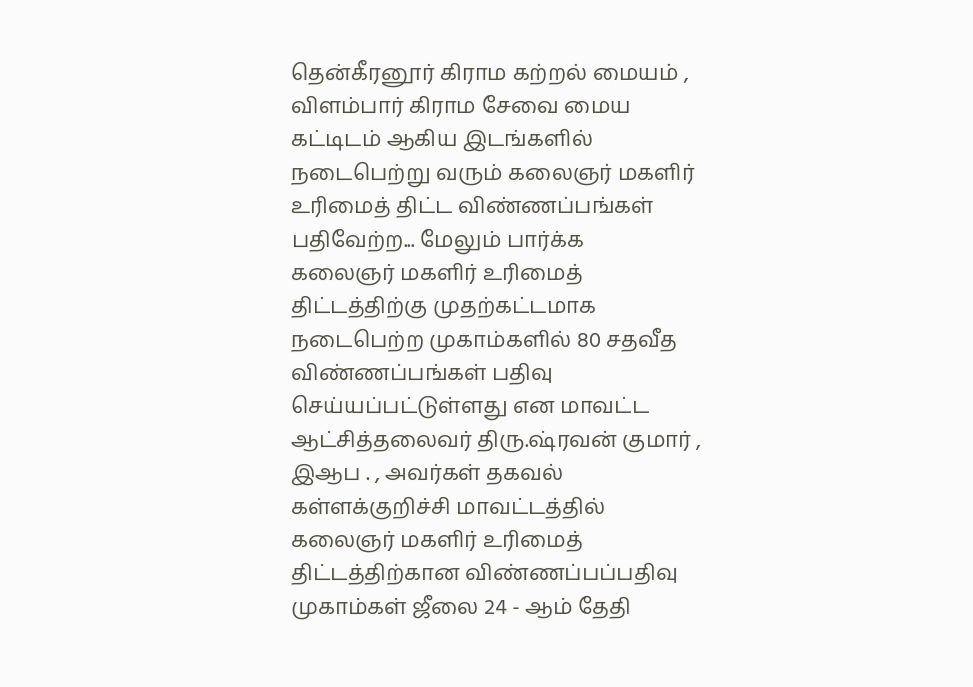தென்கீரனூர் கிராம கற்றல் மையம் , விளம்பார் கிராம சேவை மைய கட்டிடம் ஆகிய இடங்களில் நடைபெற்று வரும் கலைஞர் மகளிர் உரிமைத் திட்ட விண்ணப்பங்கள் பதிவேற்ற... மேலும் பார்க்க
கலைஞர் மகளிர் உரிமைத் திட்டத்திற்கு முதற்கட்டமாக நடைபெற்ற முகாம்களில் 80 சதவீத விண்ணப்பங்கள் பதிவு செய்யப்பட்டுள்ளது என மாவட்ட ஆட்சித்தலைவர் திரு.ஷ்ரவன் குமார் , இஆப . , அவர்கள் தகவல்
கள்ளக்குறிச்சி மாவட்டத்தில் கலைஞர் மகளிர் உரிமைத் திட்டத்திற்கான விண்ணப்பப்பதிவு முகாம்கள் ஜீலை 24 - ஆம் தேதி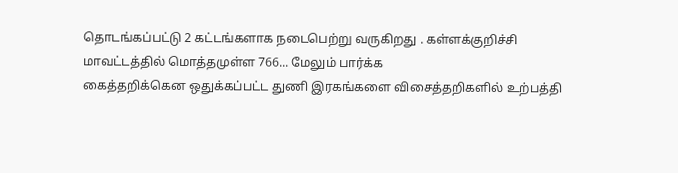தொடங்கப்பட்டு 2 கட்டங்களாக நடைபெற்று வருகிறது . கள்ளக்குறிச்சி மாவட்டத்தில் மொத்தமுள்ள 766... மேலும் பார்க்க
கைத்தறிக்கென ஒதுக்கப்பட்ட துணி இரகங்களை விசைத்தறிகளில் உற்பத்தி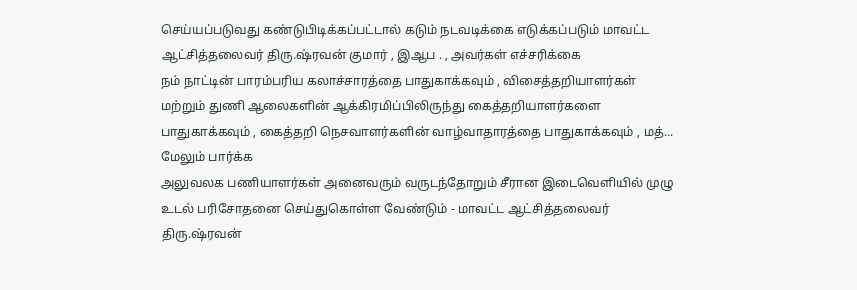செய்யப்படுவது கண்டுபிடிக்கப்பட்டால் கடும் நடவடிக்கை எடுக்கப்படும் மாவட்ட ஆட்சித்தலைவர் திரு.ஷ்ரவன் குமார் , இஆப . , அவர்கள் எச்சரிக்கை
நம் நாட்டின் பாரம்பரிய கலாச்சாரத்தை பாதுகாக்கவும் , விசைத்தறியாளர்கள் மற்றும் துணி ஆலைகளின் ஆக்கிரமிப்பிலிருந்து கைத்தறியாளர்களை பாதுகாக்கவும் , கைத்தறி நெசவாளர்களின் வாழ்வாதாரத்தை பாதுகாக்கவும் , மத்... மேலும் பார்க்க
அலுவலக பணியாளர்கள் அனைவரும் வருடந்தோறும் சீரான இடைவெளியில் முழு உடல் பரிசோதனை செய்துகொள்ள வேண்டும் - மாவட்ட ஆட்சித்தலைவர் திரு.ஷ்ரவன்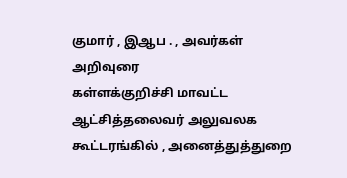குமார் , இஆப . , அவர்கள் அறிவுரை
கள்ளக்குறிச்சி மாவட்ட ஆட்சித்தலைவர் அலுவலக கூட்டரங்கில் , அனைத்துத்துறை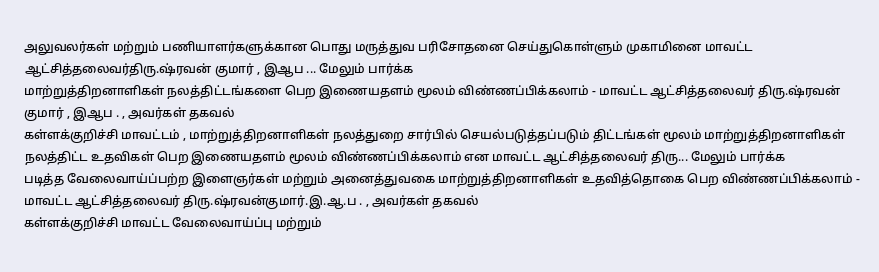அலுவலர்கள் மற்றும் பணியாளர்களுக்கான பொது மருத்துவ பரிசோதனை செய்துகொள்ளும் முகாமினை மாவட்ட ஆட்சித்தலைவர்திரு.ஷ்ரவன் குமார் , இஆப ... மேலும் பார்க்க
மாற்றுத்திறனாளிகள் நலத்திட்டங்களை பெற இணையதளம் மூலம் விண்ணப்பிக்கலாம் - மாவட்ட ஆட்சித்தலைவர் திரு.ஷ்ரவன் குமார் , இஆப . , அவர்கள் தகவல்
கள்ளக்குறிச்சி மாவட்டம் , மாற்றுத்திறனாளிகள் நலத்துறை சார்பில் செயல்படுத்தப்படும் திட்டங்கள் மூலம் மாற்றுத்திறனாளிகள் நலத்திட்ட உதவிகள் பெற இணையதளம் மூலம் விண்ணப்பிக்கலாம் என மாவட்ட ஆட்சித்தலைவர் திரு... மேலும் பார்க்க
படித்த வேலைவாய்ப்பற்ற இளைஞர்கள் மற்றும் அனைத்துவகை மாற்றுத்திறனாளிகள் உதவித்தொகை பெற விண்ணப்பிக்கலாம் - மாவட்ட ஆட்சித்தலைவர் திரு.ஷ்ரவன்குமார்.இ.ஆ.ப . , அவர்கள் தகவல்
கள்ளக்குறிச்சி மாவட்ட வேலைவாய்ப்பு மற்றும்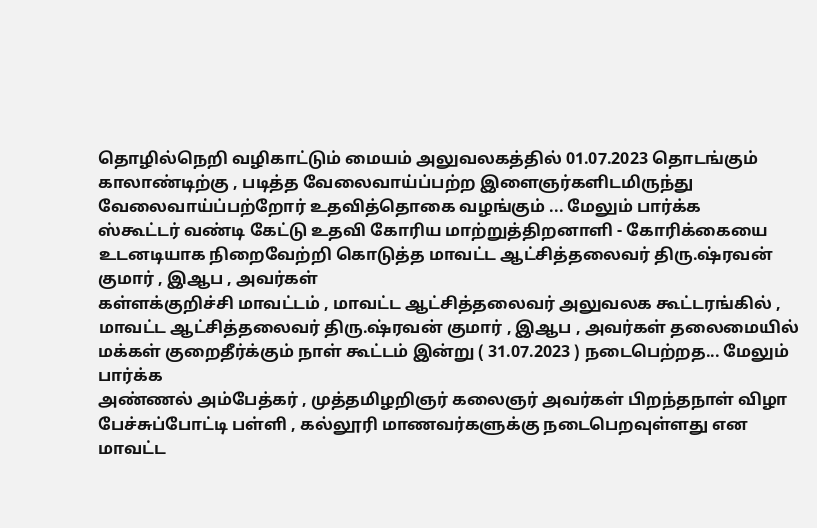தொழில்நெறி வழிகாட்டும் மையம் அலுவலகத்தில் 01.07.2023 தொடங்கும் காலாண்டிற்கு , படித்த வேலைவாய்ப்பற்ற இளைஞர்களிடமிருந்து வேலைவாய்ப்பற்றோர் உதவித்தொகை வழங்கும் ... மேலும் பார்க்க
ஸ்கூட்டர் வண்டி கேட்டு உதவி கோரிய மாற்றுத்திறனாளி - கோரிக்கையை உடனடியாக நிறைவேற்றி கொடுத்த மாவட்ட ஆட்சித்தலைவர் திரு.ஷ்ரவன் குமார் , இஆப , அவர்கள்
கள்ளக்குறிச்சி மாவட்டம் , மாவட்ட ஆட்சித்தலைவர் அலுவலக கூட்டரங்கில் , மாவட்ட ஆட்சித்தலைவர் திரு.ஷ்ரவன் குமார் , இஆப , அவர்கள் தலைமையில் மக்கள் குறைதீர்க்கும் நாள் கூட்டம் இன்று ( 31.07.2023 ) நடைபெற்றத... மேலும் பார்க்க
அண்ணல் அம்பேத்கர் , முத்தமிழறிஞர் கலைஞர் அவர்கள் பிறந்தநாள் விழா பேச்சுப்போட்டி பள்ளி , கல்லூரி மாணவர்களுக்கு நடைபெறவுள்ளது என மாவட்ட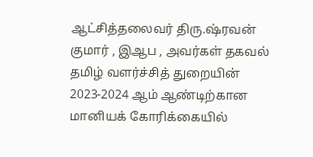ஆட்சித்தலைவர் திரு.ஷ்ரவன் குமார் , இஆப , அவர்கள் தகவல்
தமிழ் வளர்ச்சித் துறையின் 2023-2024 ஆம் ஆண்டிற்கான மானியக் கோரிக்கையில்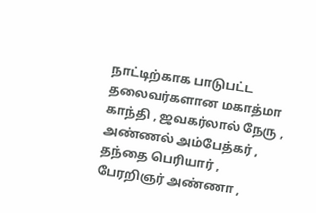நாட்டிற்காக பாடுபட்ட தலைவர்களான மகாத்மா காந்தி , ஜவகர்லால் நேரு , அண்ணல் அம்பேத்கர் , தந்தை பெரியார் , பேரறிஞர் அண்ணா ,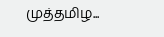முத்தமிழ...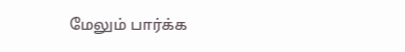மேலும் பார்க்க